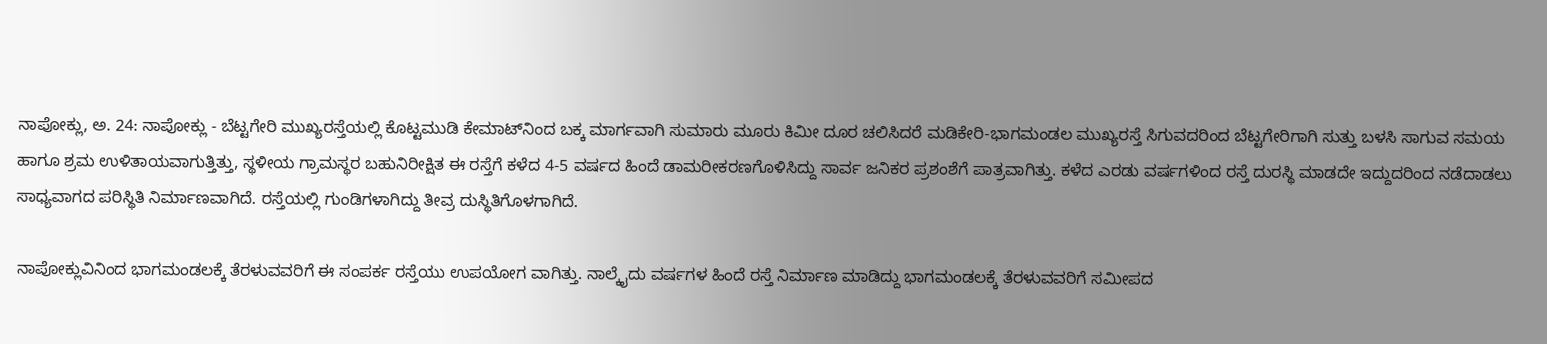ನಾಪೋಕ್ಲು, ಅ. 24: ನಾಪೋಕ್ಲು - ಬೆಟ್ಟಗೇರಿ ಮುಖ್ಯರಸ್ತೆಯಲ್ಲಿ ಕೊಟ್ಟಮುಡಿ ಕೇಮಾಟ್‍ನಿಂದ ಬಕ್ಕ ಮಾರ್ಗವಾಗಿ ಸುಮಾರು ಮೂರು ಕಿಮೀ ದೂರ ಚಲಿಸಿದರೆ ಮಡಿಕೇರಿ-ಭಾಗಮಂಡಲ ಮುಖ್ಯರಸ್ತೆ ಸಿಗುವದರಿಂದ ಬೆಟ್ಟಗೇರಿಗಾಗಿ ಸುತ್ತು ಬಳಸಿ ಸಾಗುವ ಸಮಯ ಹಾಗೂ ಶ್ರಮ ಉಳಿತಾಯವಾಗುತ್ತಿತ್ತು, ಸ್ಥಳೀಯ ಗ್ರಾಮಸ್ಥರ ಬಹುನಿರೀಕ್ಷಿತ ಈ ರಸ್ತೆಗೆ ಕಳೆದ 4-5 ವರ್ಷದ ಹಿಂದೆ ಡಾಮರೀಕರಣಗೊಳಿಸಿದ್ದು ಸಾರ್ವ ಜನಿಕರ ಪ್ರಶಂಶೆಗೆ ಪಾತ್ರವಾಗಿತ್ತು. ಕಳೆದ ಎರಡು ವರ್ಷಗಳಿಂದ ರಸ್ತೆ ದುರಸ್ಥಿ ಮಾಡದೇ ಇದ್ದುದರಿಂದ ನಡೆದಾಡಲು ಸಾಧ್ಯವಾಗದ ಪರಿಸ್ಥಿತಿ ನಿರ್ಮಾಣವಾಗಿದೆ. ರಸ್ತೆಯಲ್ಲಿ ಗುಂಡಿಗಳಾಗಿದ್ದು ತೀವ್ರ ದುಸ್ಥಿತಿಗೊಳಗಾಗಿದೆ.

ನಾಪೋಕ್ಲುವಿನಿಂದ ಭಾಗಮಂಡಲಕ್ಕೆ ತೆರಳುವವರಿಗೆ ಈ ಸಂಪರ್ಕ ರಸ್ತೆಯು ಉಪಯೋಗ ವಾಗಿತ್ತು. ನಾಲ್ಕೈದು ವರ್ಷಗಳ ಹಿಂದೆ ರಸ್ತೆ ನಿರ್ಮಾಣ ಮಾಡಿದ್ದು ಭಾಗಮಂಡಲಕ್ಕೆ ತೆರಳುವವರಿಗೆ ಸಮೀಪದ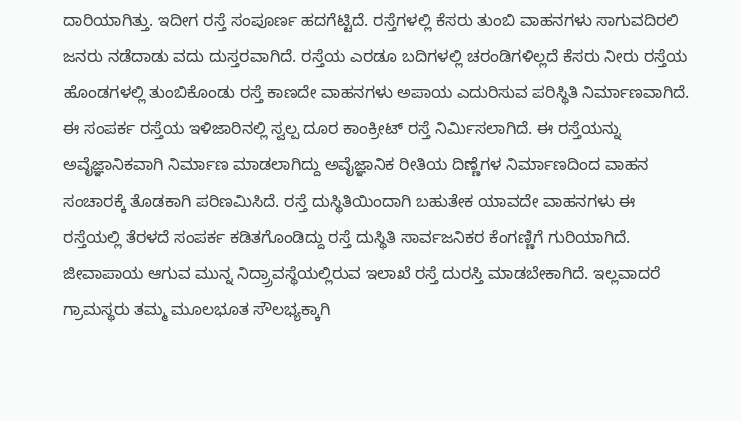ದಾರಿಯಾಗಿತ್ತು. ಇದೀಗ ರಸ್ತೆ ಸಂಪೂರ್ಣ ಹದಗೆಟ್ಟಿದೆ. ರಸ್ತೆಗಳಲ್ಲಿ ಕೆಸರು ತುಂಬಿ ವಾಹನಗಳು ಸಾಗುವದಿರಲಿ ಜನರು ನಡೆದಾಡು ವದು ದುಸ್ತರವಾಗಿದೆ. ರಸ್ತೆಯ ಎರಡೂ ಬದಿಗಳಲ್ಲಿ ಚರಂಡಿಗಳಿಲ್ಲದೆ ಕೆಸರು ನೀರು ರಸ್ತೆಯ ಹೊಂಡಗಳಲ್ಲಿ ತುಂಬಿಕೊಂಡು ರಸ್ತೆ ಕಾಣದೇ ವಾಹನಗಳು ಅಪಾಯ ಎದುರಿಸುವ ಪರಿಸ್ಥಿತಿ ನಿರ್ಮಾಣವಾಗಿದೆ. ಈ ಸಂಪರ್ಕ ರಸ್ತೆಯ ಇಳಿಜಾರಿನಲ್ಲಿ ಸ್ವಲ್ಪ ದೂರ ಕಾಂಕ್ರೀಟ್ ರಸ್ತೆ ನಿರ್ಮಿಸಲಾಗಿದೆ. ಈ ರಸ್ತೆಯನ್ನು ಅವೈಜ್ಞಾನಿಕವಾಗಿ ನಿರ್ಮಾಣ ಮಾಡಲಾಗಿದ್ದು ಅವೈಜ್ಞಾನಿಕ ರೀತಿಯ ದಿಣ್ಣೆಗಳ ನಿರ್ಮಾಣದಿಂದ ವಾಹನ ಸಂಚಾರಕ್ಕೆ ತೊಡಕಾಗಿ ಪರಿಣಮಿಸಿದೆ. ರಸ್ತೆ ದುಸ್ಥಿತಿಯಿಂದಾಗಿ ಬಹುತೇಕ ಯಾವದೇ ವಾಹನಗಳು ಈ ರಸ್ತೆಯಲ್ಲಿ ತೆರಳದೆ ಸಂಪರ್ಕ ಕಡಿತಗೊಂಡಿದ್ದು ರಸ್ತೆ ದುಸ್ಥಿತಿ ಸಾರ್ವಜನಿಕರ ಕೆಂಗಣ್ಣಿಗೆ ಗುರಿಯಾಗಿದೆ. ಜೀವಾಪಾಯ ಆಗುವ ಮುನ್ನ ನಿದ್ರ್ರಾವಸ್ಥೆಯಲ್ಲಿರುವ ಇಲಾಖೆ ರಸ್ತೆ ದುರಸ್ತಿ ಮಾಡಬೇಕಾಗಿದೆ. ಇಲ್ಲವಾದರೆ ಗ್ರಾಮಸ್ಥರು ತಮ್ಮ ಮೂಲಭೂತ ಸೌಲಭ್ಯಕ್ಕಾಗಿ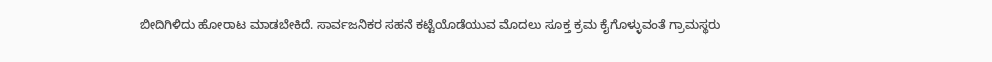ಬೀದಿಗಿಳಿದು ಹೋರಾಟ ಮಾಡಬೇಕಿದೆ. ಸಾರ್ವಜನಿಕರ ಸಹನೆ ಕಟ್ಟೆಯೊಡೆಯುವ ಮೊದಲು ಸೂಕ್ತ ಕ್ರಮ ಕೈಗೊಳ್ಳುವಂತೆ ಗ್ರಾಮಸ್ಥರು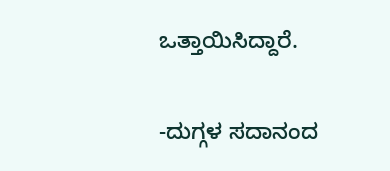ಒತ್ತಾಯಿಸಿದ್ದಾರೆ.

-ದುಗ್ಗಳ ಸದಾನಂದ